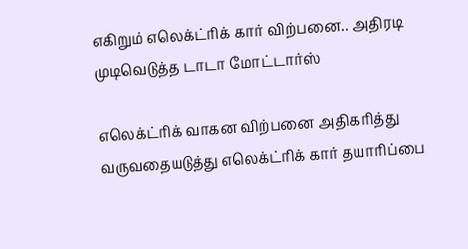எகிறும் எலெக்ட்ரிக் கார் விற்பனை.. அதிரடி முடிவெடுத்த டாடா மோட்டார்ஸ்

எலெக்ட்ரிக் வாகன விற்பனை அதிகரித்து வருவதையடுத்து எலெக்ட்ரிக் கார் தயாரிப்பை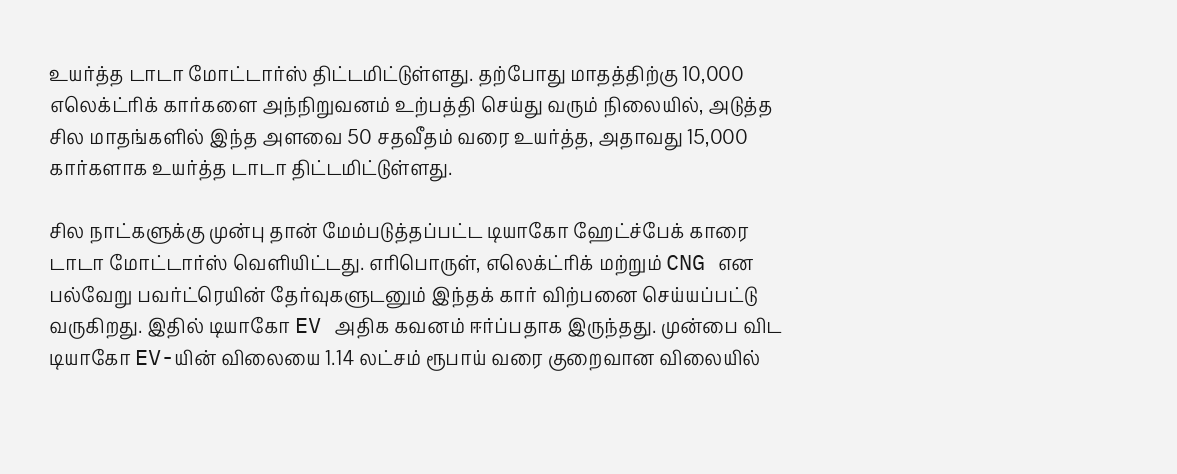உயர்த்த டாடா மோட்டார்ஸ் திட்டமிட்டுள்ளது. தற்போது மாதத்திற்கு 10,000 எலெக்ட்ரிக் கார்களை அந்நிறுவனம் உற்பத்தி செய்து வரும் நிலையில், அடுத்த சில மாதங்களில் இந்த அளவை 50 சதவீதம் வரை உயர்த்த, அதாவது 15,000 கார்களாக உயர்த்த டாடா திட்டமிட்டுள்ளது.

சில நாட்களுக்கு முன்பு தான் மேம்படுத்தப்பட்ட டியாகோ ஹேட்ச்பேக் காரை டாடா மோட்டார்ஸ் வெளியிட்டது. எரிபொருள், எலெக்ட்ரிக் மற்றும் CNG என பல்வேறு பவர்ட்ரெயின் தேர்வுகளுடனும் இந்தக் கார் விற்பனை செய்யப்பட்டு வருகிறது. இதில் டியாகோ EV அதிக கவனம் ஈர்ப்பதாக இருந்தது. முன்பை விட டியாகோ EV-யின் விலையை 1.14 லட்சம் ரூபாய் வரை குறைவான விலையில்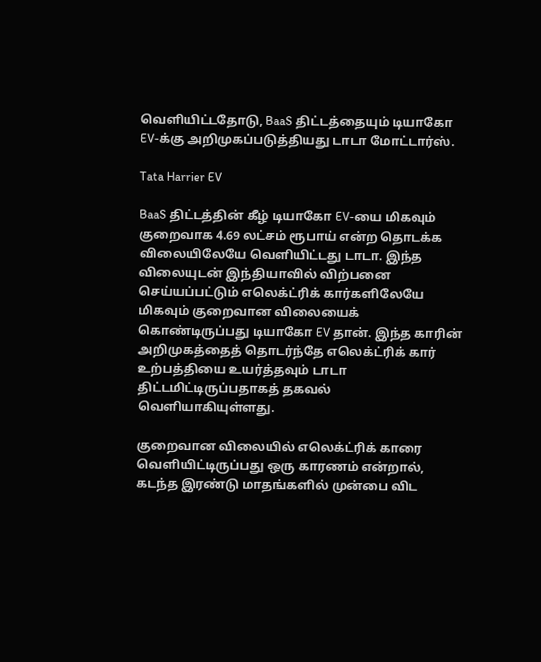வெளியிட்டதோடு, BaaS திட்டத்தையும் டியாகோ EV-க்கு அறிமுகப்படுத்தியது டாடா மோட்டார்ஸ்.

Tata Harrier EV

BaaS திட்டத்தின் கீழ் டியாகோ EV-யை மிகவும் குறைவாக 4.69 லட்சம் ரூபாய் என்ற தொடக்க விலையிலேயே வெளியிட்டது டாடா. இந்த விலையுடன் இந்தியாவில் விற்பனை செய்யப்பட்டும் எலெக்ட்ரிக் கார்களிலேயே மிகவும் குறைவான விலையைக் கொண்டிருப்பது டியாகோ EV தான். இந்த காரின் அறிமுகத்தைத் தொடர்ந்தே எலெக்ட்ரிக் கார் உற்பத்தியை உயர்த்தவும் டாடா திட்டமிட்டிருப்பதாகத் தகவல் வெளியாகியுள்ளது.

குறைவான விலையில் எலெக்ட்ரிக் காரை வெளியிட்டிருப்பது ஒரு காரணம் என்றால், கடந்த இரண்டு மாதங்களில் முன்பை விட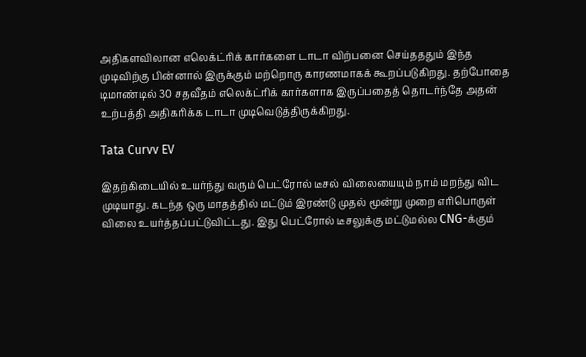அதிகளவிலான எலெக்ட்ரிக் கார்களை டாடா விற்பனை செய்தததும் இந்த முடிவிற்கு பின்னால் இருக்கும் மற்றொரு காரணமாகக் கூறப்படுகிறது. தற்போதை டிமாண்டில் 30 சதவீதம் எலெக்ட்ரிக் கார்களாக இருப்பதைத் தொடர்ந்தே அதன் உற்பத்தி அதிகரிக்க டாடா முடிவெடுத்திருக்கிறது.

Tata Curvv EV

இதற்கிடையில் உயர்ந்து வரும் பெட்ரோல் டீசல் விலையையும் நாம் மறந்து விட முடியாது. கடந்த ஒரு மாதத்தில் மட்டும் இரண்டு முதல் மூன்று முறை எரிபொருள் விலை உயர்த்தப்பட்டுவிட்டது. இது பெட்ரோல் டீசலுக்கு மட்டுமல்ல CNG-க்கும்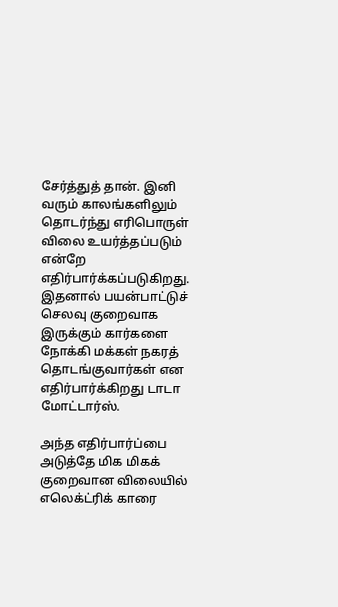சேர்த்துத் தான். இனி வரும் காலங்களிலும் தொடர்ந்து எரிபொருள் விலை உயர்த்தப்படும் என்றே எதிர்பார்க்கப்படுகிறது. இதனால் பயன்பாட்டுச் செலவு குறைவாக இருக்கும் கார்களை நோக்கி மக்கள் நகரத் தொடங்குவார்கள் என எதிர்பார்க்கிறது டாடா மோட்டார்ஸ்.

அந்த எதிர்பார்ப்பை அடுத்தே மிக மிகக் குறைவான விலையில் எலெக்ட்ரிக் காரை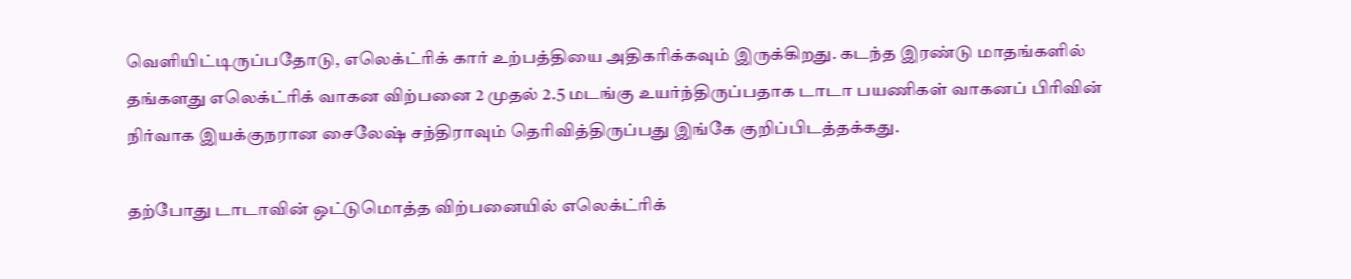வெளியிட்டிருப்பதோடு, எலெக்ட்ரிக் கார் உற்பத்தியை அதிகரிக்கவும் இருக்கிறது. கடந்த இரண்டு மாதங்களில் தங்களது எலெக்ட்ரிக் வாகன விற்பனை 2 முதல் 2.5 மடங்கு உயர்ந்திருப்பதாக டாடா பயணிகள் வாகனப் பிரிவின் நிர்வாக இயக்குநரான சைலேஷ் சந்திராவும் தெரிவித்திருப்பது இங்கே குறிப்பிடத்தக்கது.

தற்போது டாடாவின் ஒட்டுமொத்த விற்பனையில் எலெக்ட்ரிக்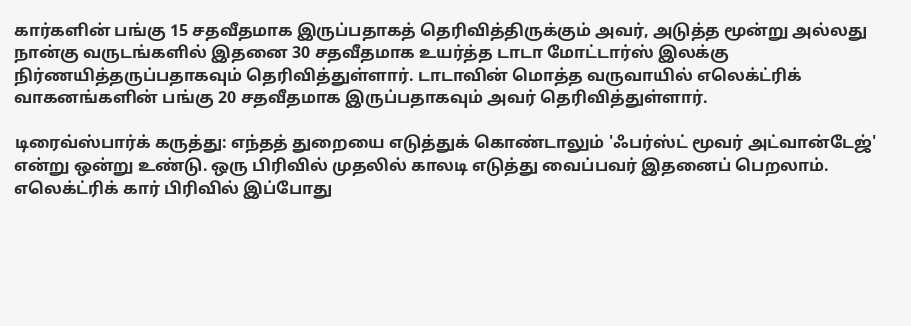கார்களின் பங்கு 15 சதவீதமாக இருப்பதாகத் தெரிவித்திருக்கும் அவர், அடுத்த மூன்று அல்லது நான்கு வருடங்களில் இதனை 30 சதவீதமாக உயர்த்த டாடா மோட்டார்ஸ் இலக்கு நிர்ணயித்தருப்பதாகவும் தெரிவித்துள்ளார். டாடாவின் மொத்த வருவாயில் எலெக்ட்ரிக் வாகனங்களின் பங்கு 20 சதவீதமாக இருப்பதாகவும் அவர் தெரிவித்துள்ளார்.

டிரைவ்ஸ்பார்க் கருத்து: எந்தத் துறையை எடுத்துக் கொண்டாலும் 'ஃபர்ஸ்ட் மூவர் அட்வான்டேஜ்' என்று ஒன்று உண்டு. ஒரு பிரிவில் முதலில் காலடி எடுத்து வைப்பவர் இதனைப் பெறலாம். எலெக்ட்ரிக் கார் பிரிவில் இப்போது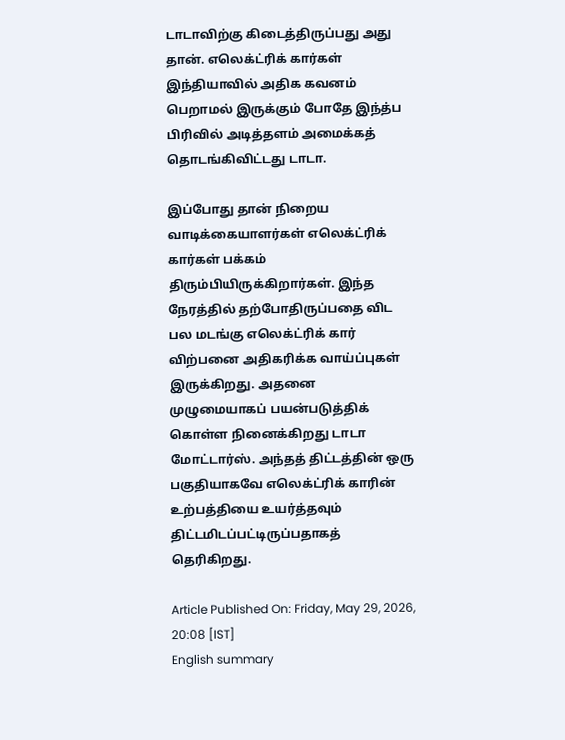டாடாவிற்கு கிடைத்திருப்பது அது தான். எலெக்ட்ரிக் கார்கள் இந்தியாவில் அதிக கவனம் பெறாமல் இருக்கும் போதே இந்த்ப பிரிவில் அடித்தளம் அமைக்கத் தொடங்கிவிட்டது டாடா.

இப்போது தான் நிறைய வாடிக்கையாளர்கள் எலெக்ட்ரிக் கார்கள் பக்கம் திரும்பியிருக்கிறார்கள். இந்த நேரத்தில் தற்போதிருப்பதை விட பல மடங்கு எலெக்ட்ரிக் கார் விற்பனை அதிகரிக்க வாய்ப்புகள் இருக்கிறது. அதனை முழுமையாகப் பயன்படுத்திக் கொள்ள நினைக்கிறது டாடா மோட்டார்ஸ். அந்தத் திட்டத்தின் ஒரு பகுதியாகவே எலெக்ட்ரிக் காரின் உற்பத்தியை உயர்த்தவும் திட்டமிடப்பட்டிருப்பதாகத் தெரிகிறது.

Article Published On: Friday, May 29, 2026, 20:08 [IST]
English summary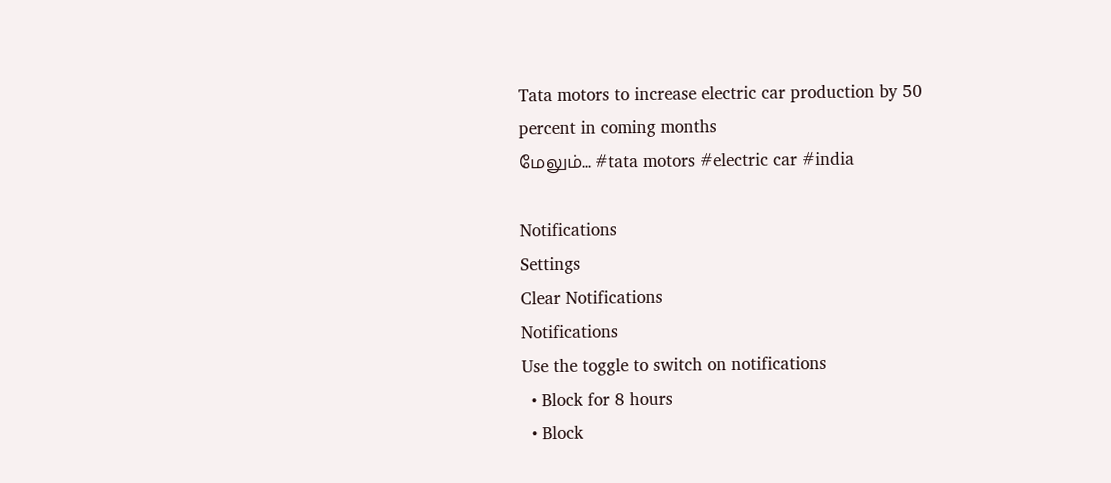Tata motors to increase electric car production by 50 percent in coming months
மேலும்... #tata motors #electric car #india

Notifications
Settings
Clear Notifications
Notifications
Use the toggle to switch on notifications
  • Block for 8 hours
  • Block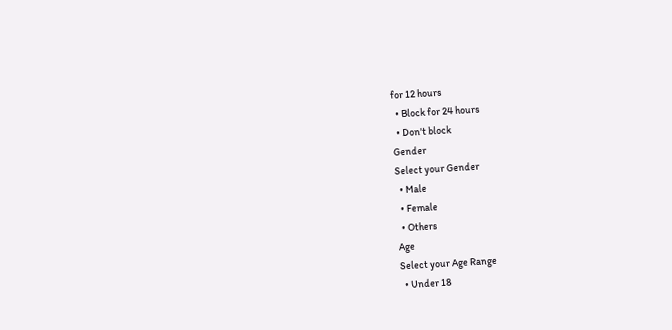for 12 hours
  • Block for 24 hours
  • Don't block
Gender
Select your Gender
  • Male
  • Female
  • Others
Age
Select your Age Range
  • Under 18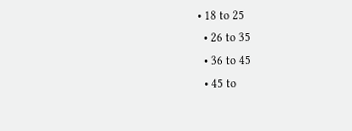• 18 to 25
  • 26 to 35
  • 36 to 45
  • 45 to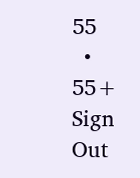55
  • 55+
Sign Out